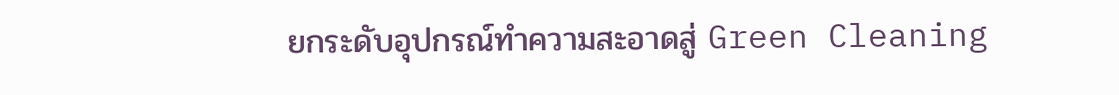ยกระดับอุปกรณ์ทำความสะอาดสู่ Green Cleaning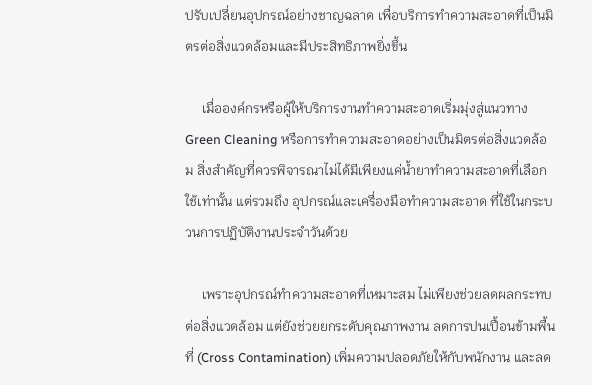ปรับเปลี่ยนอุปกรณ์อย่างชาญฉลาด เพื่อบริการทำความสะอาดที่เป็นมิตรต่อสิ่งแวดล้อมและมีประสิทธิภาพยิ่งขึ้น

     เมื่อองค์กรหรือผู้ให้บริการงานทำความสะอาดเริ่มมุ่งสู่แนวทาง Green Cleaning หรือการทำความสะอาดอย่างเป็นมิตรต่อสิ่งแวดล้อม สิ่งสำคัญที่ควรพิจารณาไม่ได้มีเพียงแค่น้ำยาทำความสะอาดที่เลือกใช้เท่านั้น แต่รวมถึง อุปกรณ์และเครื่องมือทำความสะอาด ที่ใช้ในกระบวนการปฏิบัติงานประจำวันด้วย

     เพราะอุปกรณ์ทำความสะอาดที่เหมาะสม ไม่เพียงช่วยลดผลกระทบต่อสิ่งแวดล้อม แต่ยังช่วยยกระดับคุณภาพงาน ลดการปนเปื้อนข้ามพื้นที่ (Cross Contamination) เพิ่มความปลอดภัยให้กับพนักงาน และลด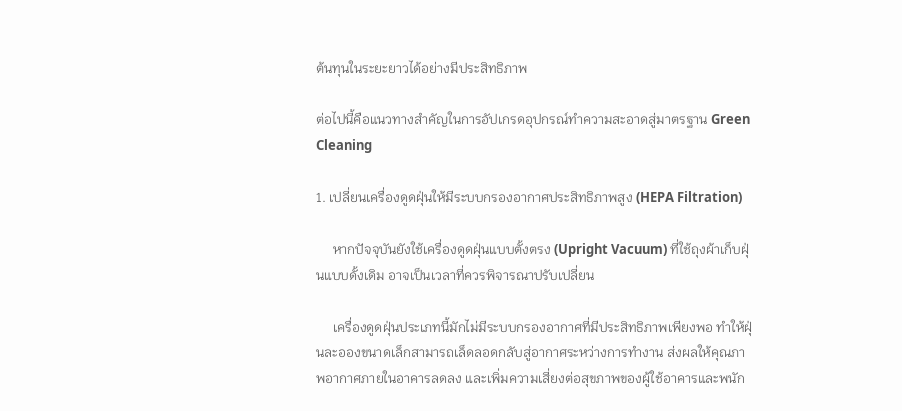ต้นทุนในระยะยาวได้อย่างมีประสิทธิภาพ

ต่อไปนี้คือแนวทางสำคัญในการอัปเกรดอุปกรณ์ทำความสะอาดสู่มาตรฐาน Green Cleaning

1. เปลี่ยนเครื่องดูดฝุ่นให้มีระบบกรองอากาศประสิทธิภาพสูง (HEPA Filtration)

     หากปัจจุบันยังใช้เครื่องดูดฝุ่นแบบตั้งตรง (Upright Vacuum) ที่ใช้ถุงผ้าเก็บฝุ่นแบบดั้งเดิม อาจเป็นเวลาที่ควรพิจารณาปรับเปลี่ยน

     เครื่องดูดฝุ่นประเภทนี้มักไม่มีระบบกรองอากาศที่มีประสิทธิภาพเพียงพอ ทำให้ฝุ่นละอองขนาดเล็กสามารถเล็ดลอดกลับสู่อากาศระหว่างการทำงาน ส่งผลให้คุณภาพอากาศภายในอาคารลดลง และเพิ่มความเสี่ยงต่อสุขภาพของผู้ใช้อาคารและพนัก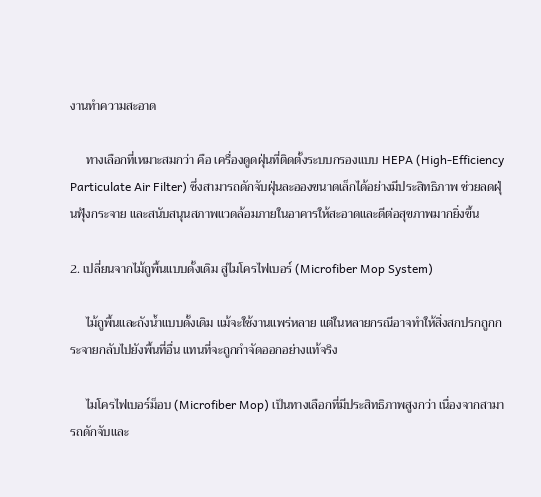งานทำความสะอาด

     ทางเลือกที่เหมาะสมกว่า คือ เครื่องดูดฝุ่นที่ติดตั้งระบบกรองแบบ HEPA (High-Efficiency Particulate Air Filter) ซึ่งสามารถดักจับฝุ่นละอองขนาดเล็กได้อย่างมีประสิทธิภาพ ช่วยลดฝุ่นฟุ้งกระจาย และสนับสนุนสภาพแวดล้อมภายในอาคารให้สะอาดและดีต่อสุขภาพมากยิ่งขึ้น

2. เปลี่ยนจากไม้ถูพื้นแบบดั้งเดิม สู่ไมโครไฟเบอร์ (Microfiber Mop System)

     ไม้ถูพื้นและถังน้ำแบบดั้งเดิม แม้จะใช้งานแพร่หลาย แต่ในหลายกรณีอาจทำให้สิ่งสกปรกถูกกระจายกลับไปยังพื้นที่อื่น แทนที่จะถูกกำจัดออกอย่างแท้จริง

     ไมโครไฟเบอร์ม็อบ (Microfiber Mop) เป็นทางเลือกที่มีประสิทธิภาพสูงกว่า เนื่องจากสามารถดักจับและ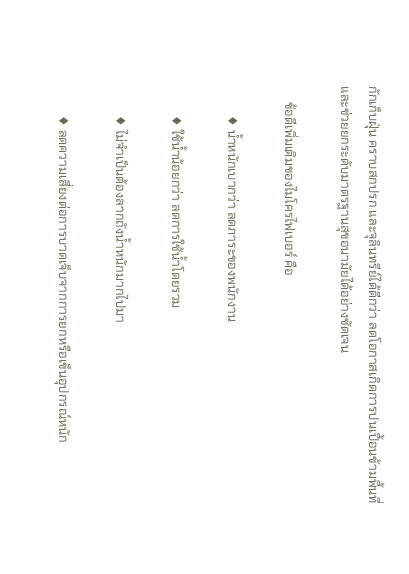กักเก็บฝุ่น คราบสกปรก และจุลินทรีย์ได้ดีกว่า ลดโอกาสเกิดการปนเปื้อนข้ามพื้นที่ และช่วยยกระดับมาตรฐานสุขอนามัยได้อย่างชัดเจน

     ข้อดีเพิ่มเติมของไมโครไฟเบอร์ คือ

         ♦ น้ำหนักเบากว่า ลดภาระของพนักงาน

         ♦ ใช้น้ำน้อยกว่า ลดการใช้น้ำโดยรวม

         ♦ ไม่จำเป็นต้องลากถังน้ำหนักมากไปมา

         ♦ ลดความเสี่ยงต่อการบาดเจ็บจากการยกหรือเข็นอุปกรณ์หนัก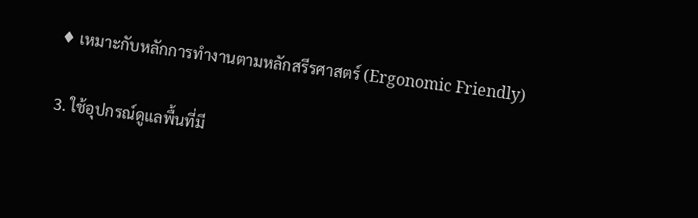♦ เหมาะกับหลักการทำงานตามหลักสรีรศาสตร์ (Ergonomic Friendly)

3. ใช้อุปกรณ์ดูแลพื้นที่มี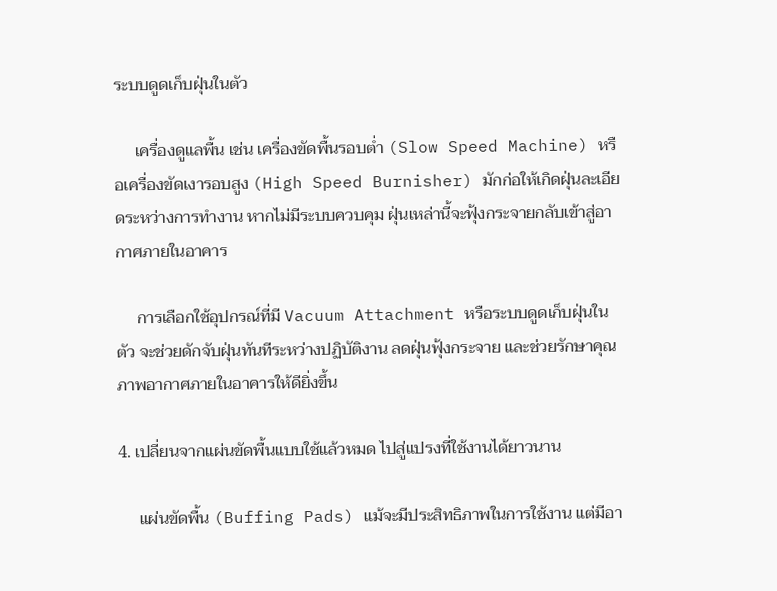ระบบดูดเก็บฝุ่นในตัว

     เครื่องดูแลพื้น เช่น เครื่องขัดพื้นรอบต่ำ (Slow Speed Machine) หรือเครื่องขัดเงารอบสูง (High Speed Burnisher) มักก่อให้เกิดฝุ่นละเอียดระหว่างการทำงาน หากไม่มีระบบควบคุม ฝุ่นเหล่านี้จะฟุ้งกระจายกลับเข้าสู่อากาศภายในอาคาร

     การเลือกใช้อุปกรณ์ที่มี Vacuum Attachment หรือระบบดูดเก็บฝุ่นในตัว จะช่วยดักจับฝุ่นทันทีระหว่างปฏิบัติงาน ลดฝุ่นฟุ้งกระจาย และช่วยรักษาคุณภาพอากาศภายในอาคารให้ดียิ่งขึ้น

4. เปลี่ยนจากแผ่นขัดพื้นแบบใช้แล้วหมด ไปสู่แปรงที่ใช้งานได้ยาวนาน

     แผ่นขัดพื้น (Buffing Pads) แม้จะมีประสิทธิภาพในการใช้งาน แต่มีอา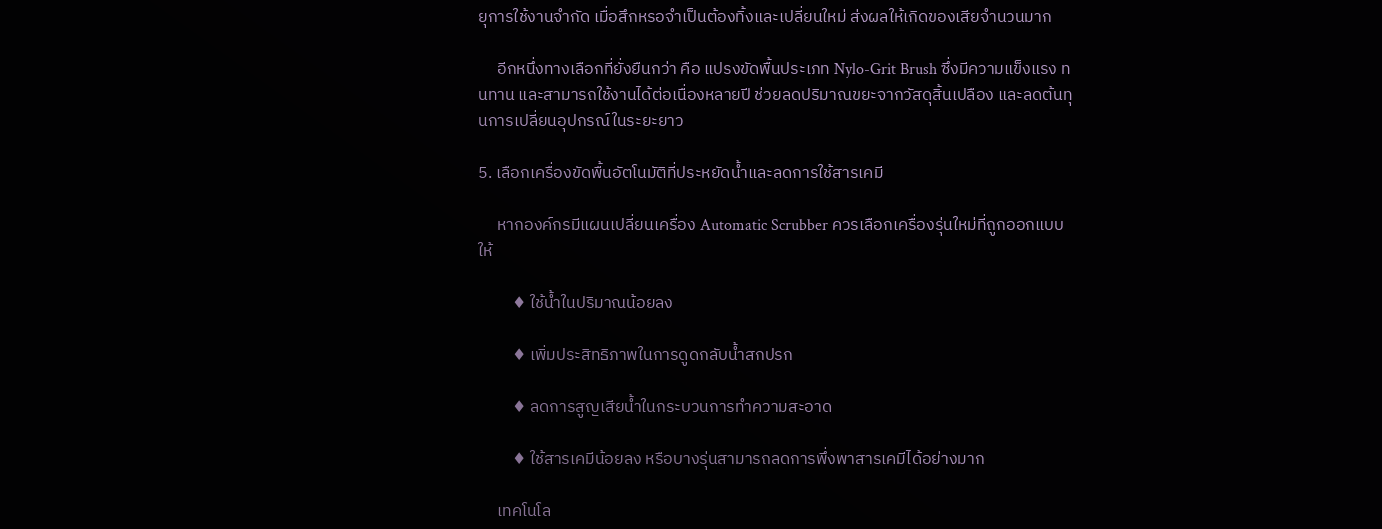ยุการใช้งานจำกัด เมื่อสึกหรอจำเป็นต้องทิ้งและเปลี่ยนใหม่ ส่งผลให้เกิดของเสียจำนวนมาก

     อีกหนึ่งทางเลือกที่ยั่งยืนกว่า คือ แปรงขัดพื้นประเภท Nylo-Grit Brush ซึ่งมีความแข็งแรง ทนทาน และสามารถใช้งานได้ต่อเนื่องหลายปี ช่วยลดปริมาณขยะจากวัสดุสิ้นเปลือง และลดต้นทุนการเปลี่ยนอุปกรณ์ในระยะยาว

5. เลือกเครื่องขัดพื้นอัตโนมัติที่ประหยัดน้ำและลดการใช้สารเคมี

     หากองค์กรมีแผนเปลี่ยนเครื่อง Automatic Scrubber ควรเลือกเครื่องรุ่นใหม่ที่ถูกออกแบบให้

         ♦ ใช้น้ำในปริมาณน้อยลง

         ♦ เพิ่มประสิทธิภาพในการดูดกลับน้ำสกปรก

         ♦ ลดการสูญเสียน้ำในกระบวนการทำความสะอาด

         ♦ ใช้สารเคมีน้อยลง หรือบางรุ่นสามารถลดการพึ่งพาสารเคมีได้อย่างมาก

     เทคโนโล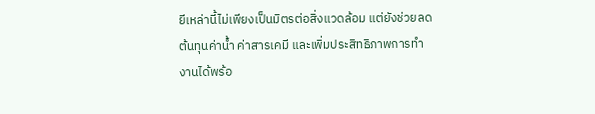ยีเหล่านี้ไม่เพียงเป็นมิตรต่อสิ่งแวดล้อม แต่ยังช่วยลดต้นทุนค่าน้ำ ค่าสารเคมี และเพิ่มประสิทธิภาพการทำงานได้พร้อ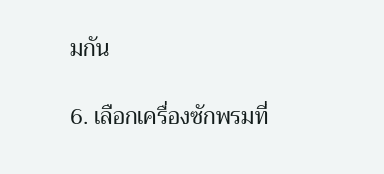มกัน

6. เลือกเครื่องซักพรมที่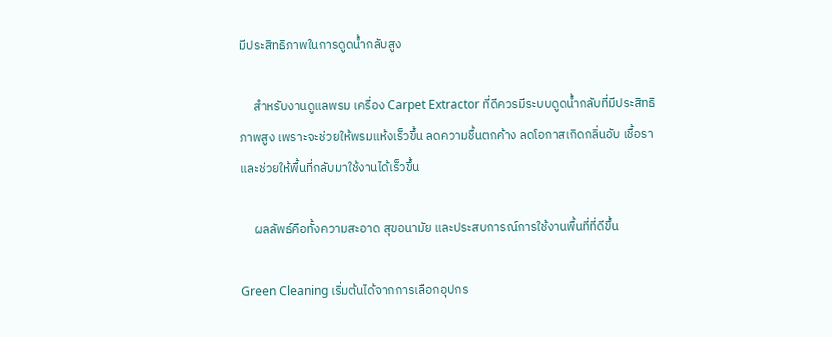มีประสิทธิภาพในการดูดน้ำกลับสูง

     สำหรับงานดูแลพรม เครื่อง Carpet Extractor ที่ดีควรมีระบบดูดน้ำกลับที่มีประสิทธิภาพสูง เพราะจะช่วยให้พรมแห้งเร็วขึ้น ลดความชื้นตกค้าง ลดโอกาสเกิดกลิ่นอับ เชื้อรา และช่วยให้พื้นที่กลับมาใช้งานได้เร็วขึ้น

     ผลลัพธ์คือทั้งความสะอาด สุขอนามัย และประสบการณ์การใช้งานพื้นที่ที่ดีขึ้น

Green Cleaning เริ่มต้นได้จากการเลือกอุปกร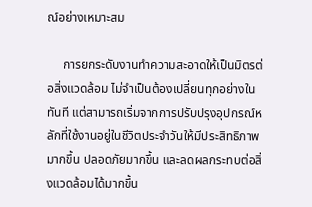ณ์อย่างเหมาะสม

     การยกระดับงานทำความสะอาดให้เป็นมิตรต่อสิ่งแวดล้อม ไม่จำเป็นต้องเปลี่ยนทุกอย่างในทันที แต่สามารถเริ่มจากการปรับปรุงอุปกรณ์หลักที่ใช้งานอยู่ในชีวิตประจำวันให้มีประสิทธิภาพมากขึ้น ปลอดภัยมากขึ้น และลดผลกระทบต่อสิ่งแวดล้อมได้มากขึ้น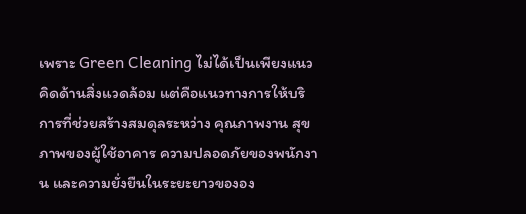เพราะ Green Cleaning ไม่ได้เป็นเพียงแนวคิดด้านสิ่งแวดล้อม แต่คือแนวทางการให้บริการที่ช่วยสร้างสมดุลระหว่าง คุณภาพงาน สุขภาพของผู้ใช้อาคาร ความปลอดภัยของพนักงาน และความยั่งยืนในระยะยาวขององ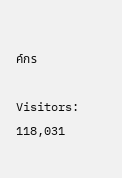ค์กร

Visitors: 118,031